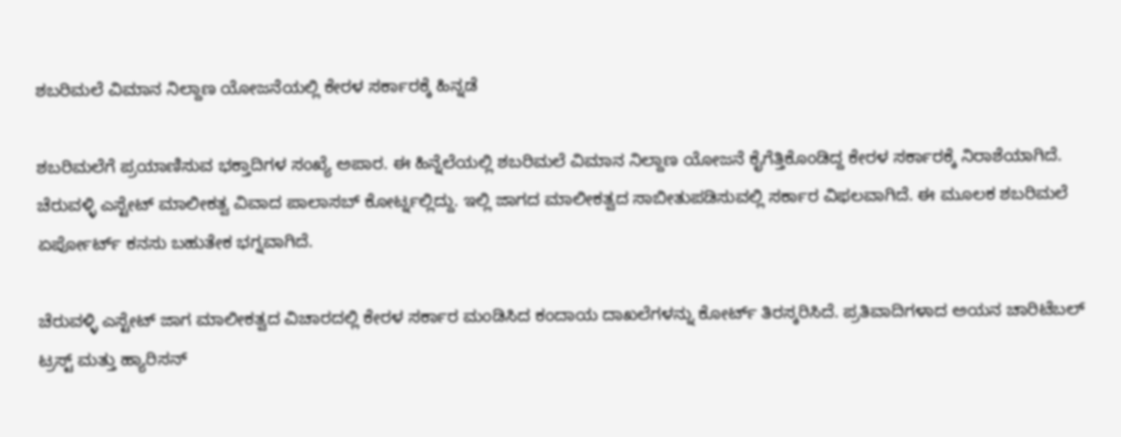ಶಬರಿಮಲೆ ವಿಮಾನ ನಿಲ್ದಾಣ ಯೋಜನೆಯಲ್ಲಿ ಕೇರಳ ಸರ್ಕಾರಕ್ಕೆ ಹಿನ್ನಡೆ

ಶಬರಿಮಲೆಗೆ ಪ್ರಯಾಣಿಸುವ ಭಕ್ತಾದಿಗಳ ಸಂಖ್ಯೆ ಅಪಾರ. ಈ ಹಿನ್ನೆಲೆಯಲ್ಲಿ ಶಬರಿಮಲೆ ವಿಮಾನ ನಿಲ್ದಾಣ ಯೋಜನೆ ಕೈಗೆತ್ತಿಕೊಂಡಿದ್ದ ಕೇರಳ ಸರ್ಕಾರಕ್ಕೆ ನಿರಾಶೆಯಾಗಿದೆ. ಚೆರುವಳ್ಳಿ ಎಸ್ಟೇಟ್ ಮಾಲೀಕತ್ವ ವಿವಾದ ಪಾಲಾಸಬ್ ಕೋರ್ಟ್ನಲ್ಲಿದ್ದು. ಇಲ್ಲಿ ಜಾಗದ ಮಾಲೀಕತ್ವದ ಸಾಬೀತುಪಡಿಸುವಲ್ಲಿ ಸರ್ಕಾರ ವಿಫಲವಾಗಿದೆ. ಈ ಮೂಲಕ ಶಬರಿಮಲೆ ಏರ್ಪೋರ್ಟ್ ಕನಸು ಬಹುತೇಕ ಭಗ್ನವಾಗಿದೆ.

ಚೆರುವಳ್ಳಿ ಎಸ್ಟೇಟ್ ಜಾಗ ಮಾಲೀಕತ್ವದ ವಿಚಾರದಲ್ಲಿ ಕೇರಳ ಸರ್ಕಾರ ಮಂಡಿಸಿದ ಕಂದಾಯ ದಾಖಲೆಗಳನ್ನು ಕೋರ್ಟ್ ತಿರಸ್ಕರಿಸಿದೆ. ಪ್ರತಿವಾದಿಗಳಾದ ಅಯನ ಚಾರಿಟೆಬಲ್‌ ಟ್ರಸ್ಟ್‌ ಮತ್ತು ಹ್ಯಾರಿಸನ್‌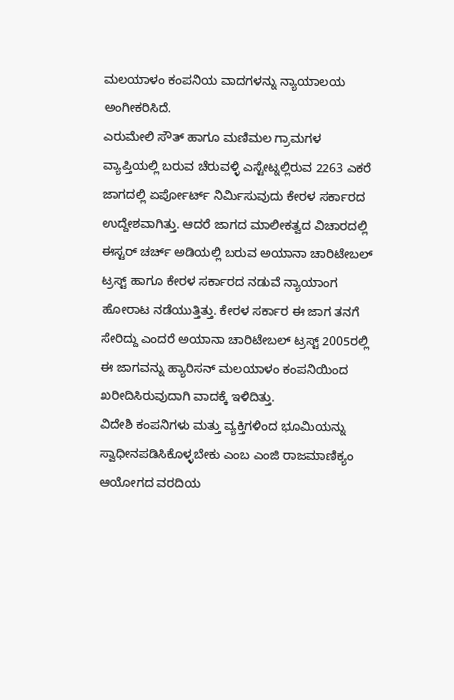ಮಲಯಾಳಂ ಕಂಪನಿಯ ವಾದಗಳನ್ನು ನ್ಯಾಯಾಲಯ ಅಂಗೀಕರಿಸಿದೆ.
ಎರುಮೇಲಿ ಸೌತ್ ಹಾಗೂ ಮಣಿಮಲ ಗ್ರಾಮಗಳ ವ್ಯಾಪ್ತಿಯಲ್ಲಿ ಬರುವ ಚೆರುವಳ್ಳಿ ಎಸ್ಟೇಟ್ನಲ್ಲಿರುವ 2263 ಎಕರೆ ಜಾಗದಲ್ಲಿ ಏರ್ಪೋರ್ಟ್ ನಿರ್ಮಿಸುವುದು ಕೇರಳ ಸರ್ಕಾರದ ಉದ್ದೇಶವಾಗಿತ್ತು. ಆದರೆ ಜಾಗದ ಮಾಲೀಕತ್ವದ ವಿಚಾರದಲ್ಲಿ ಈಸ್ಟರ್ ಚರ್ಚ್ ಅಡಿಯಲ್ಲಿ ಬರುವ ಅಯಾನಾ ಚಾರಿಟೇಬಲ್ ಟ್ರಸ್ಟ್ ಹಾಗೂ ಕೇರಳ ಸರ್ಕಾರದ ನಡುವೆ ನ್ಯಾಯಾಂಗ ಹೋರಾಟ ನಡೆಯುತ್ತಿತ್ತು. ಕೇರಳ ಸರ್ಕಾರ ಈ ಜಾಗ ತನಗೆ ಸೇರಿದ್ದು ಎಂದರೆ ಅಯಾನಾ ಚಾರಿಟೇಬಲ್ ಟ್ರಸ್ಟ್ 2005ರಲ್ಲಿ ಈ ಜಾಗವನ್ನು ಹ್ಯಾರಿಸನ್ ಮಲಯಾಳಂ ಕಂಪನಿಯಿಂದ ಖರೀದಿಸಿರುವುದಾಗಿ ವಾದಕ್ಕೆ ಇಳಿದಿತ್ತು.
ವಿದೇಶಿ ಕಂಪನಿಗಳು ಮತ್ತು ವ್ಯಕ್ತಿಗಳಿಂದ ಭೂಮಿಯನ್ನು ಸ್ವಾಧೀನಪಡಿಸಿಕೊಳ್ಳಬೇಕು ಎಂಬ ಎಂಜಿ ರಾಜಮಾಣಿಕ್ಯಂ ಆಯೋಗದ ವರದಿಯ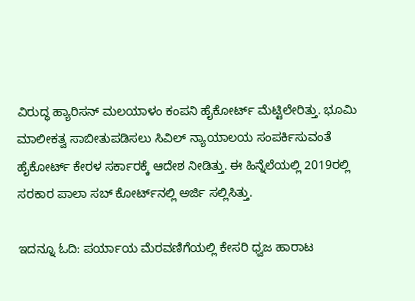ವಿರುದ್ಧ ಹ್ಯಾರಿಸನ್‌ ಮಲಯಾಳಂ ಕಂಪನಿ ಹೈಕೋರ್ಟ್‌ ಮೆಟ್ಟಿಲೇರಿತ್ತು. ಭೂಮಿ ಮಾಲೀಕತ್ವ ಸಾಬೀತುಪಡಿಸಲು ಸಿವಿಲ್‌ ನ್ಯಾಯಾಲಯ ಸಂಪರ್ಕಿಸುವಂತೆ ಹೈಕೋರ್ಟ್‌ ಕೇರಳ ಸರ್ಕಾರಕ್ಕೆ ಆದೇಶ ನೀಡಿತ್ತು. ಈ ಹಿನ್ನೆಲೆಯಲ್ಲಿ 2019ರಲ್ಲಿ ಸರಕಾರ ಪಾಲಾ ಸಬ್‌ ಕೋರ್ಟ್‌ನಲ್ಲಿ ಅರ್ಜಿ ಸಲ್ಲಿಸಿತ್ತು.

ಇದನ್ನೂ ಓದಿ: ಪರ್ಯಾಯ ಮೆರವಣಿಗೆಯಲ್ಲಿ ಕೇಸರಿ ಧ್ವಜ ಹಾರಾಟ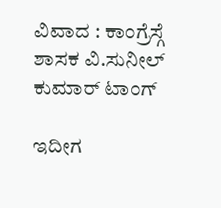ವಿವಾದ : ಕಾಂಗ್ರೆಸ್ಗೆ ಶಾಸಕ ವಿ.ಸುನೀಲ್ ಕುಮಾರ್ ಟಾಂಗ್

ಇದೀಗ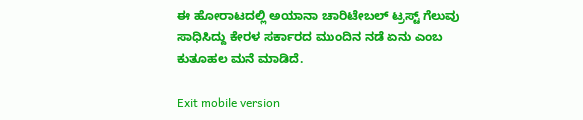ಈ ಹೋರಾಟದಲ್ಲಿ ಅಯಾನಾ ಚಾರಿಟೇಬಲ್ ಟ್ರಸ್ಟ್ ಗೆಲುವು ಸಾಧಿಸಿದ್ದು ಕೇರಳ ಸರ್ಕಾರದ ಮುಂದಿನ ನಡೆ ಏನು ಎಂಬ ಕುತೂಹಲ ಮನೆ ಮಾಡಿದೆ.

Exit mobile version